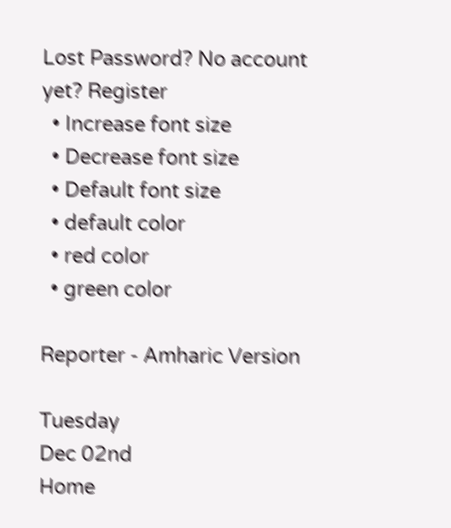Lost Password? No account yet? Register
  • Increase font size
  • Decrease font size
  • Default font size
  • default color
  • red color
  • green color

Reporter - Amharic Version

Tuesday
Dec 02nd
Home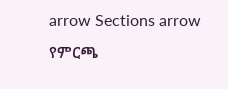arrow Sections arrow የምርጫ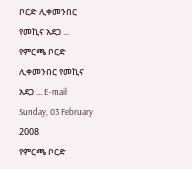ቦርድ ሊቀመንበር የመኪና አደጋ ...
የምርጫ ቦርድ ሊቀመንበር የመኪና አደጋ ... E-mail
Sunday, 03 February 2008
የምርጫ ቦርድ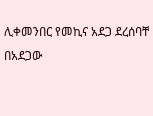ሊቀመንበር የመኪና አደጋ ደረሰባቸ
በአደጋው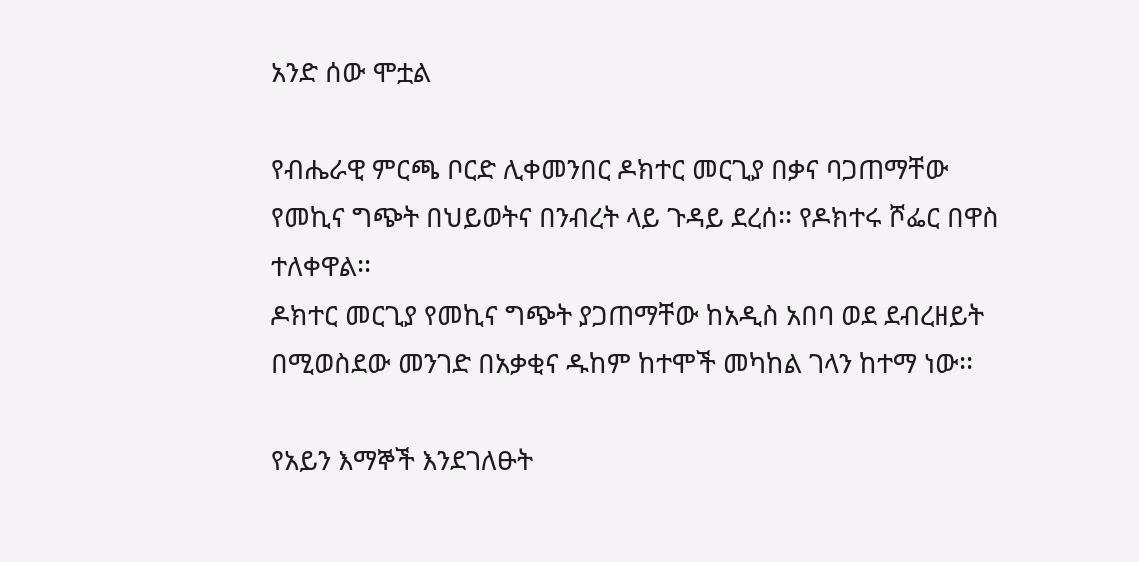አንድ ሰው ሞቷል

የብሔራዊ ምርጫ ቦርድ ሊቀመንበር ዶክተር መርጊያ በቃና ባጋጠማቸው የመኪና ግጭት በህይወትና በንብረት ላይ ጉዳይ ደረሰ፡፡ የዶክተሩ ሾፌር በዋስ ተለቀዋል፡፡
ዶክተር መርጊያ የመኪና ግጭት ያጋጠማቸው ከአዲስ አበባ ወደ ደብረዘይት በሚወስደው መንገድ በአቃቂና ዱከም ከተሞች መካከል ገላን ከተማ ነው፡፡

የአይን እማኞች እንደገለፁት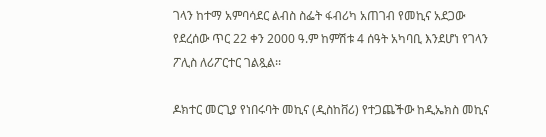ገላን ከተማ አምባሳደር ልብስ ስፌት ፋብሪካ አጠገብ የመኪና አደጋው የደረሰው ጥር 22 ቀን 2000 ዓ.ም ከምሽቱ 4 ሰዓት አካባቢ እንደሆነ የገላን ፖሊስ ለሪፖርተር ገልጿል፡፡

ዶክተር መርጊያ የነበሩባት መኪና (ዲስከቨሪ) የተጋጨችው ከዲኤክስ መኪና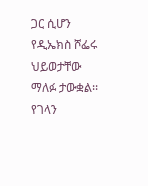ጋር ሲሆን የዲኤክስ ሾፌሩ ህይወታቸው ማለፉ ታውቋል፡፡ የገላን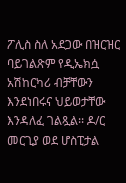ፖሊስ ስለ አደጋው በዝርዝር ባይገልጽም የዲኤክሷ አሽከርካሪ ብቻቸውን እንደነበሩና ህይወታቸው እንዳለፈ ገልጿል፡፡ ዶ/ር መርጊያ ወደ ሆስፒታል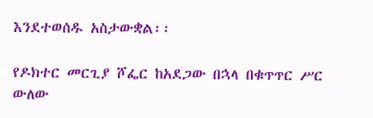እንደተወሰዱ አስታውቋል፡፡

የዶክተር መርጊያ ሾፌር ከአደጋው በኋላ በቁጥጥር ሥር ውለው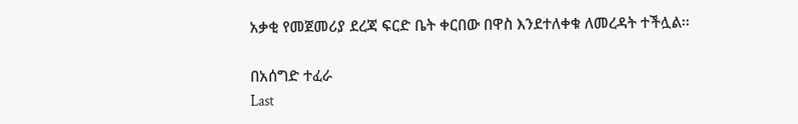አቃቂ የመጀመሪያ ደረጃ ፍርድ ቤት ቀርበው በዋስ እንደተለቀቁ ለመረዳት ተችሏል፡፡

በአሰግድ ተፈራ
Last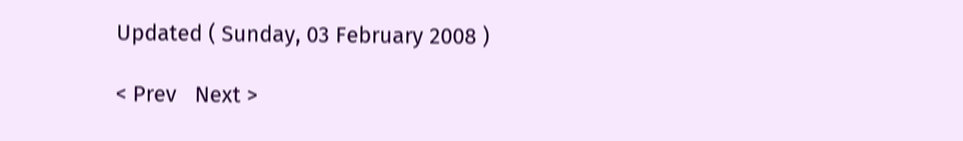Updated ( Sunday, 03 February 2008 )

< Prev   Next >